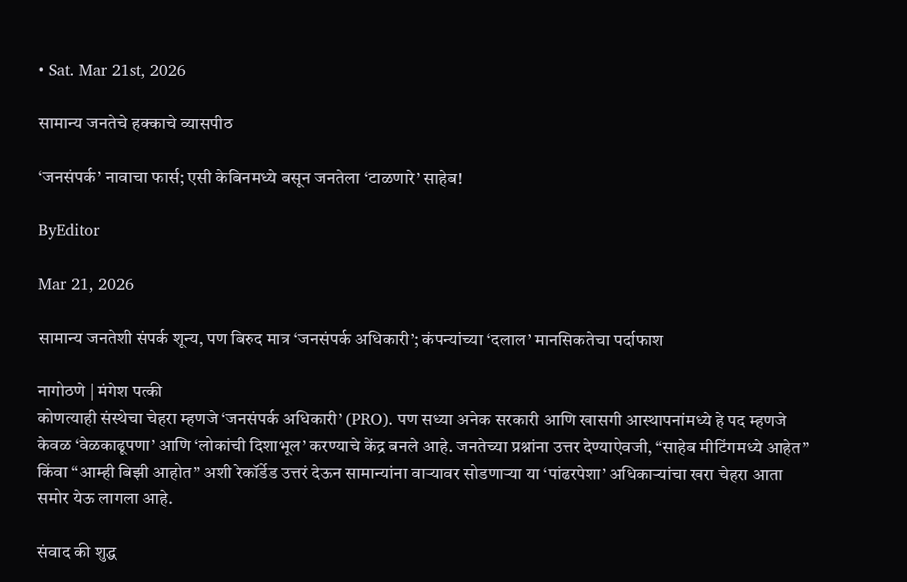• Sat. Mar 21st, 2026

सामान्य जनतेचे हक्काचे व्यासपीठ

‘जनसंपर्क’ नावाचा फार्स; एसी केबिनमध्ये बसून जनतेला ‘टाळणारे’ साहेब!

ByEditor

Mar 21, 2026

सामान्य जनतेशी संपर्क शून्य, पण बिरुद मात्र ‘जनसंपर्क अधिकारी’; कंपन्यांच्या ‘दलाल’ मानसिकतेचा पर्दाफाश

नागोठणे | मंगेश पत्की
कोणत्याही संस्थेचा चेहरा म्हणजे ‘जनसंपर्क अधिकारी’ (PRO). पण सध्या अनेक सरकारी आणि खासगी आस्थापनांमध्ये हे पद म्हणजे केवळ ‘वेळकाढूपणा’ आणि ‘लोकांची दिशाभूल’ करण्याचे केंद्र बनले आहे. जनतेच्या प्रश्नांना उत्तर देण्याऐवजी, “साहेब मीटिंगमध्ये आहेत” किंवा “आम्ही बिझी आहोत” अशी रेकॉर्डेड उत्तरं देऊन सामान्यांना वाऱ्यावर सोडणाऱ्या या ‘पांढरपेशा’ अधिकाऱ्यांचा खरा चेहरा आता समोर येऊ लागला आहे.

संवाद की शुद्ध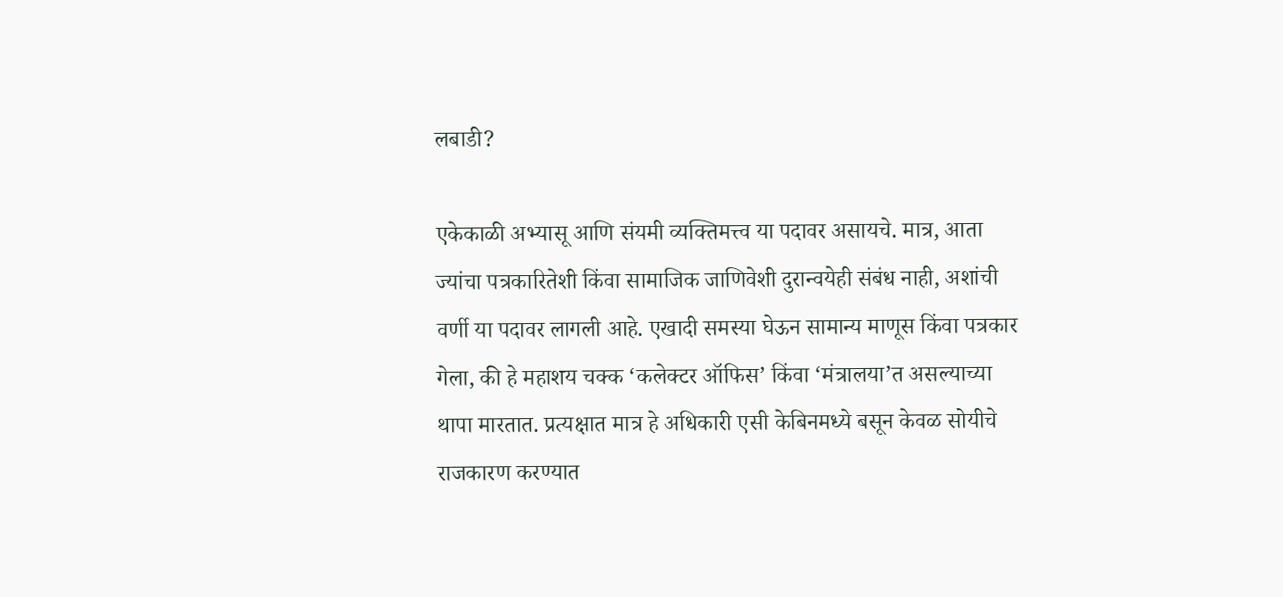लबाडी?

एकेकाळी अभ्यासू आणि संयमी व्यक्तिमत्त्व या पदावर असायचे. मात्र, आता ज्यांचा पत्रकारितेशी किंवा सामाजिक जाणिवेशी दुरान्वयेही संबंध नाही, अशांची वर्णी या पदावर लागली आहे. एखादी समस्या घेऊन सामान्य माणूस किंवा पत्रकार गेला, की हे महाशय चक्क ‘कलेक्टर ऑफिस’ किंवा ‘मंत्रालया’त असल्याच्या थापा मारतात. प्रत्यक्षात मात्र हे अधिकारी एसी केबिनमध्ये बसून केवळ सोयीचे राजकारण करण्यात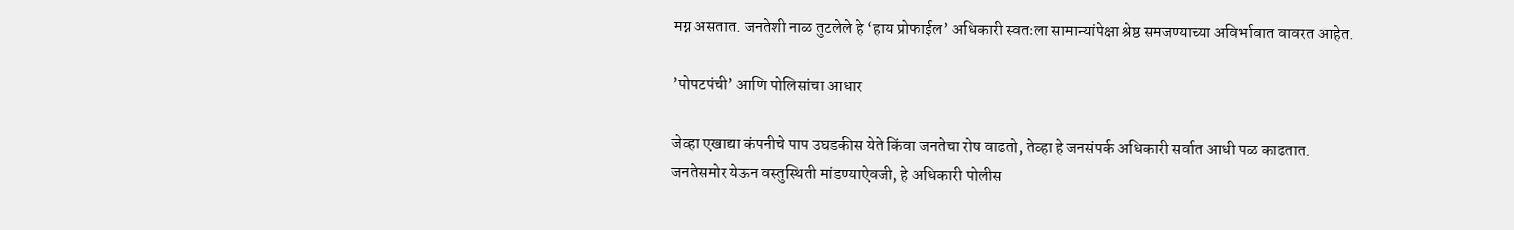मग्न असतात. जनतेशी नाळ तुटलेले हे ‘हाय प्रोफाईल’ अधिकारी स्वतःला सामान्यांपेक्षा श्रेष्ठ समजण्याच्या अविर्भावात वावरत आहेत.

’पोपटपंची’ आणि पोलिसांचा आधार

जेव्हा एखाद्या कंपनीचे पाप उघडकीस येते किंवा जनतेचा रोष वाढतो, तेव्हा हे जनसंपर्क अधिकारी सर्वात आधी पळ काढतात. जनतेसमोर येऊन वस्तुस्थिती मांडण्याऐवजी, हे अधिकारी पोलीस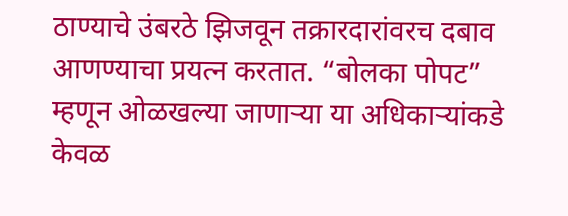ठाण्याचे उंबरठे झिजवून तक्रारदारांवरच दबाव आणण्याचा प्रयत्न करतात. “बोलका पोपट” म्हणून ओळखल्या जाणाऱ्या या अधिकाऱ्यांकडे केवळ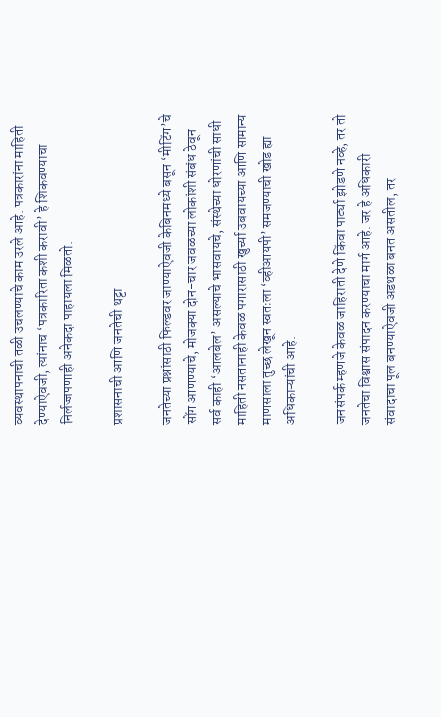व्यवस्थापनाची तळी उचलण्याचे काम उरले आहे. पत्रकारांना माहिती देण्याऐवजी, त्यांनाच ‘पत्रकारिता कशी करावी’ हे शिकवण्याचा निर्लज्जपणाही अनेकदा पाहायला मिळतो.

प्रशासनाची आणि जनतेची थट्टा

जनतेच्या प्रश्नांसाठी फिल्डवर जाण्याऐवजी केबिनमध्ये बसून ‘मीटिंग’चे सोंग आणण्याचे, मोजक्या दोन-चार जवळच्या लोकांशी संबंध ठेवून सर्व काही ‘आलबेल’ असल्याचे भासवायचे, संस्थेच्या धोरणांची साधी माहिती नसतानाही केवळ पगारासाठी खुर्च्या उबवायच्या आणि सामान्य माणसाला तुच्छ लेखून स्वतःला ‘व्हीआयपी’ समजण्याची खोड ह्या अधिकाऱ्यांची आहे.

जनसंपर्क म्हणजे केवळ जाहिराती देणे किंवा पार्ट्या झोडणे नव्हे, तर तो जनतेचा विश्वास संपादन करण्याचा मार्ग आहे. जर हे अधिकारी संवादाचा पूल बनण्याऐवजी अडथळा बनत असतील, तर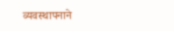व्यवस्थापनाने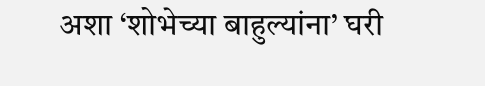अशा ‘शोभेच्या बाहुल्यांना’ घरी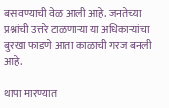बसवण्याची वेळ आली आहे. जनतेच्या प्रश्नांची उत्तरे टाळणाऱ्या या अधिकाऱ्यांचा बुरखा फाडणे आता काळाची गरज बनली आहे.

थापा मारण्यात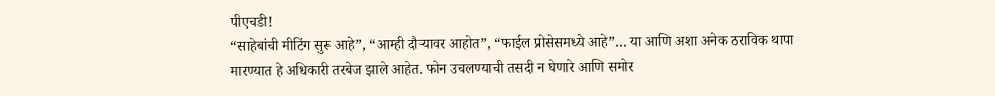पीएचडी!
“साहेबांची मीटिंग सुरू आहे”, “आम्ही दौऱ्यावर आहोत”, “फाईल प्रोसेसमध्ये आहे”… या आणि अशा अनेक ठराविक थापा मारण्यात हे अधिकारी तरबेज झाले आहेत. फोन उचलण्याची तसदी न घेणारे आणि समोर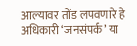आल्यावर तोंड लपवणारे हे अधिकारी ‘जनसंपर्क’ या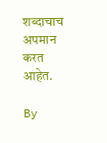शब्दाचाच अपमान करत आहेत.

By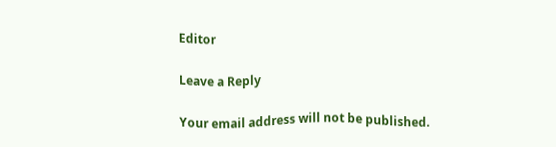Editor

Leave a Reply

Your email address will not be published.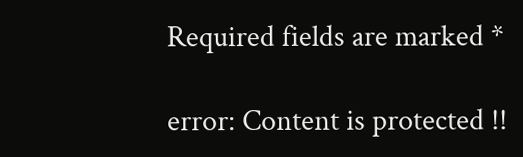Required fields are marked *

error: Content is protected !!